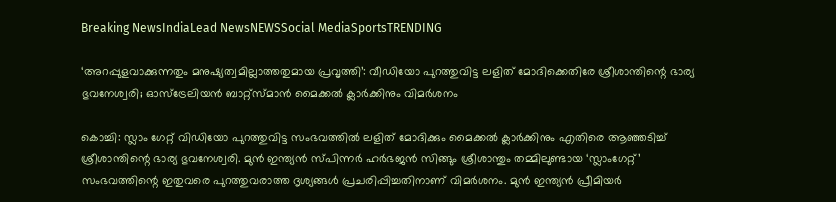Breaking NewsIndiaLead NewsNEWSSocial MediaSportsTRENDING

‘അറപ്പുളവാക്കുന്നതും മനുഷ്യത്വമില്ലാത്തതുമായ പ്രവൃത്തി’: വീഡിയോ പുറത്തുവിട്ട ലളിത് മോദിക്കെതിരേ ശ്രീശാന്തിന്റെ ഭാര്യ ഭുവനേശ്വരി; ഓസ്‌ട്രേലിയന്‍ ബാറ്റ്‌സ്മാന്‍ മൈക്കല്‍ ക്ലാര്‍ക്കിനും വിമര്‍ശനം

കൊച്ചി: സ്ലാം ഗേറ്റ് വിഡിയോ പുറത്തുവിട്ട സംഭവത്തില്‍ ലളിത് മോദിക്കും മൈക്കല്‍ ക്ലാര്‍ക്കിനും എതിരെ ആഞ്ഞടിച്ച് ശ്രീശാന്തിന്റെ ഭാര്യ ഭുവനേശ്വരി. മുന്‍ ഇന്ത്യന്‍ സ്പിന്നര്‍ ഹര്‍ഭജന്‍ സിങ്ങും ശ്രീശാന്തും തമ്മിലുണ്ടായ ‘സ്ലാംഗേറ്റ്’ സംഭവത്തിന്റെ ഇതുവരെ പുറത്തുവരാത്ത ദൃശ്യങ്ങള്‍ പ്രചരിപ്പിച്ചതിനാണ് വിമര്‍ശനം. മുന്‍ ഇന്ത്യന്‍ പ്രീമിയര്‍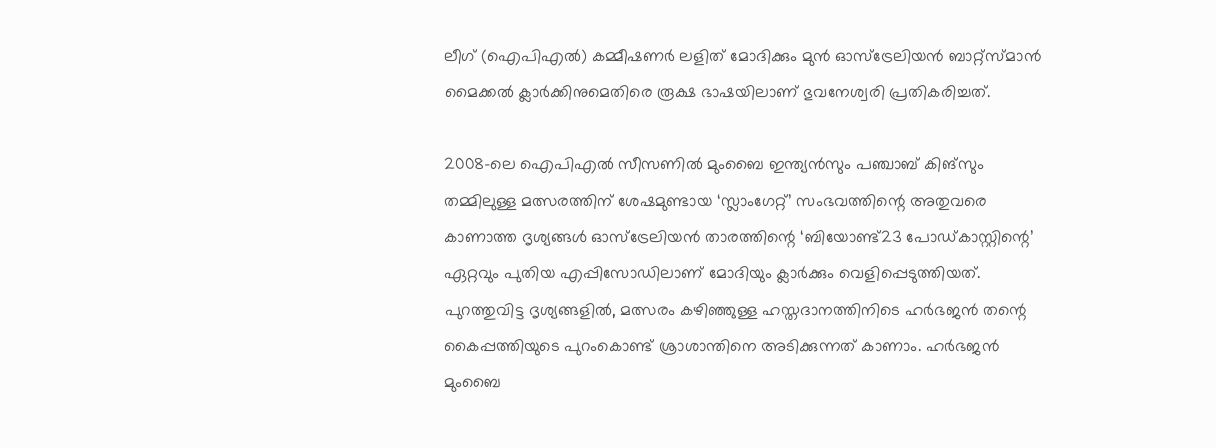ലീഗ് (ഐപിഎല്‍) കമ്മീഷണര്‍ ലളിത് മോദിക്കും മുന്‍ ഓസ്ട്രേലിയന്‍ ബാറ്റ്സ്മാന്‍ മൈക്കല്‍ ക്ലാര്‍ക്കിനുമെതിരെ രൂക്ഷ ഭാഷയിലാണ് ഭുവനേശ്വരി പ്രതികരിച്ചത്.

2008-ലെ ഐപിഎല്‍ സീസണില്‍ മുംബൈ ഇന്ത്യന്‍സും പഞ്ചാബ് കിങ്‌സും തമ്മിലുള്ള മത്സരത്തിന് ശേഷമുണ്ടായ ‘സ്ലാംഗേറ്റ്’ സംഭവത്തിന്റെ അതുവരെ കാണാത്ത ദൃശ്യങ്ങള്‍ ഓസ്ട്രേലിയന്‍ താരത്തിന്റെ ‘ബിയോണ്ട്23 പോഡ്കാസ്റ്റിന്റെ’ ഏറ്റവും പുതിയ എപ്പിസോഡിലാണ് മോദിയും ക്ലാര്‍ക്കും വെളിപ്പെടുത്തിയത്. പുറത്തുവിട്ട ദൃശ്യങ്ങളില്‍, മത്സരം കഴിഞ്ഞുള്ള ഹസ്തദാനത്തിനിടെ ഹര്‍ഭജന്‍ തന്റെ കൈപ്പത്തിയുടെ പുറംകൊണ്ട് ശ്രാശാന്തിനെ അടിക്കുന്നത് കാണാം. ഹര്‍ഭജന്‍ മുംബൈ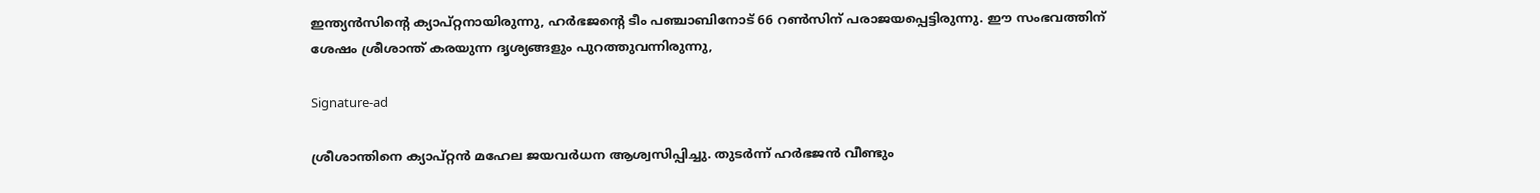ഇന്ത്യന്‍സിന്റെ ക്യാപ്റ്റനായിരുന്നു, ഹര്‍ഭജന്റെ ടീം പഞ്ചാബിനോട് 66 റണ്‍സിന് പരാജയപ്പെട്ടിരുന്നു. ഈ സംഭവത്തിന് ശേഷം ശ്രീശാന്ത് കരയുന്ന ദൃശ്യങ്ങളും പുറത്തുവന്നിരുന്നു,

Signature-ad

ശ്രീശാന്തിനെ ക്യാപ്റ്റന്‍ മഹേല ജയവര്‍ധന ആശ്വസിപ്പിച്ചു. തുടര്‍ന്ന് ഹര്‍ഭജന്‍ വീണ്ടും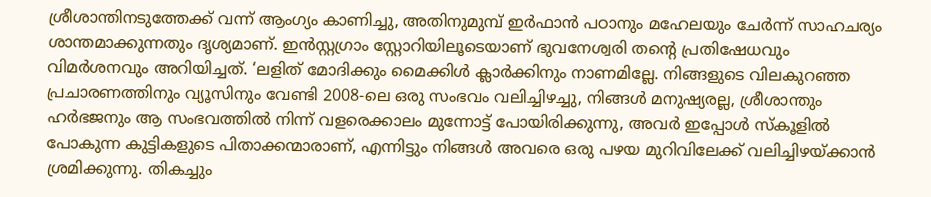ശ്രീശാന്തിനടുത്തേക്ക് വന്ന് ആംഗ്യം കാണിച്ചു, അതിനുമുമ്പ് ഇര്‍ഫാന്‍ പഠാനും മഹേലയും ചേര്‍ന്ന് സാഹചര്യം ശാന്തമാക്കുന്നതും ദൃശ്യമാണ്. ഇന്‍സ്റ്റഗ്രാം സ്റ്റോറിയിലൂടെയാണ് ഭുവനേശ്വരി തന്റെ പ്രതിഷേധവും വിമര്‍ശനവും അറിയിച്ചത്. ‘ലളിത് മോദിക്കും മൈക്കിള്‍ ക്ലാര്‍ക്കിനും നാണമില്ലേ. നിങ്ങളുടെ വിലകുറഞ്ഞ പ്രചാരണത്തിനും വ്യൂസിനും വേണ്ടി 2008-ലെ ഒരു സംഭവം വലിച്ചിഴച്ചു, നിങ്ങള്‍ മനുഷ്യരല്ല, ശ്രീശാന്തും ഹര്‍ഭജനും ആ സംഭവത്തില്‍ നിന്ന് വളരെക്കാലം മുന്നോട്ട് പോയിരിക്കുന്നു, അവര്‍ ഇപ്പോള്‍ സ്‌കൂളില്‍ പോകുന്ന കുട്ടികളുടെ പിതാക്കന്മാരാണ്, എന്നിട്ടും നിങ്ങള്‍ അവരെ ഒരു പഴയ മുറിവിലേക്ക് വലിച്ചിഴയ്ക്കാന്‍ ശ്രമിക്കുന്നു. തികച്ചും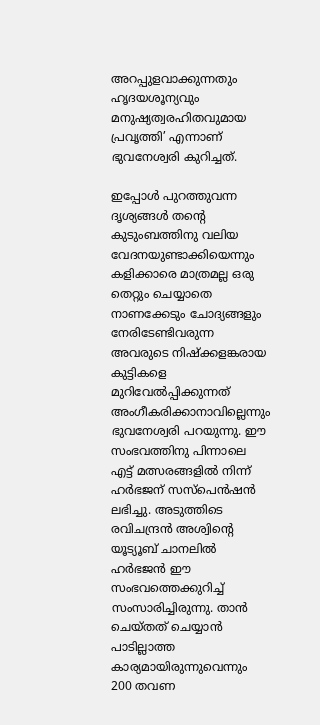അറപ്പുളവാക്കുന്നതും ഹൃദയശൂന്യവും മനുഷ്യത്വരഹിതവുമായ പ്രവൃത്തി’ എന്നാണ് ഭുവനേശ്വരി കുറിച്ചത്.

ഇപ്പോള്‍ പുറത്തുവന്ന ദൃശ്യങ്ങള്‍ തന്റെ കുടുംബത്തിനു വലിയ വേദനയുണ്ടാക്കിയെന്നും കളിക്കാരെ മാത്രമല്ല ഒരു തെറ്റും ചെയ്യാതെ നാണക്കേടും ചോദ്യങ്ങളും നേരിടേണ്ടിവരുന്ന അവരുടെ നിഷ്‌ക്കളങ്കരായ കുട്ടികളെ മുറിവേല്‍പ്പിക്കുന്നത് അംഗീകരിക്കാനാവില്ലെന്നും ഭുവനേശ്വരി പറയുന്നു. ഈ സംഭവത്തിനു പിന്നാലെ എട്ട് മത്സരങ്ങളില്‍ നിന്ന് ഹര്‍ഭജന് സസ്‌പെന്‍ഷന്‍ ലഭിച്ചു. അടുത്തിടെ രവിചന്ദ്രന്‍ അശ്വിന്റെ യൂട്യൂബ് ചാനലില്‍ ഹര്‍ഭജന്‍ ഈ സംഭവത്തെക്കുറിച്ച് സംസാരിച്ചിരുന്നു. താന്‍ ചെയ്തത് ചെയ്യാന്‍ പാടില്ലാത്ത കാര്യമായിരുന്നുവെന്നും 200 തവണ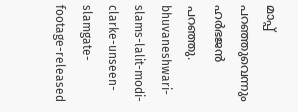മാപ്പ് പറഞ്ഞുവെന്നും ഹര്‍ഭജന്‍ പറഞ്ഞു. bhuvaneshwari-slams-lalit-modi-clarke-unseen-slamgate-footage-released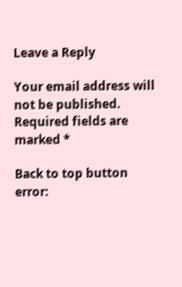Leave a Reply

Your email address will not be published. Required fields are marked *

Back to top button
error: